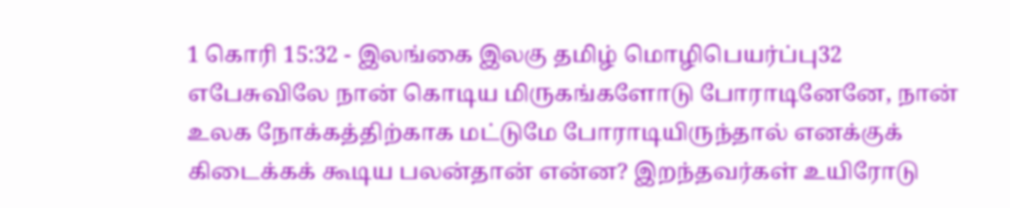1 கொரி 15:32 - இலங்கை இலகு தமிழ் மொழிபெயர்ப்பு32 எபேசுவிலே நான் கொடிய மிருகங்களோடு போராடினேனே, நான் உலக நோக்கத்திற்காக மட்டுமே போராடியிருந்தால் எனக்குக் கிடைக்கக் கூடிய பலன்தான் என்ன? இறந்தவர்கள் உயிரோடு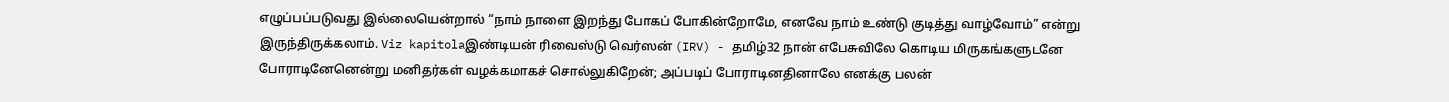எழுப்பப்படுவது இல்லையென்றால் “நாம் நாளை இறந்து போகப் போகின்றோமே, எனவே நாம் உண்டு குடித்து வாழ்வோம்” என்று இருந்திருக்கலாம். Viz kapitolaஇண்டியன் ரிவைஸ்டு வெர்ஸன் (IRV) - தமிழ்32 நான் எபேசுவிலே கொடிய மிருகங்களுடனே போராடினேனென்று மனிதர்கள் வழக்கமாகச் சொல்லுகிறேன்; அப்படிப் போராடினதினாலே எனக்கு பலன்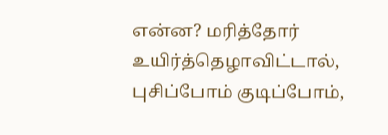என்ன? மரித்தோர் உயிர்த்தெழாவிட்டால், புசிப்போம் குடிப்போம்,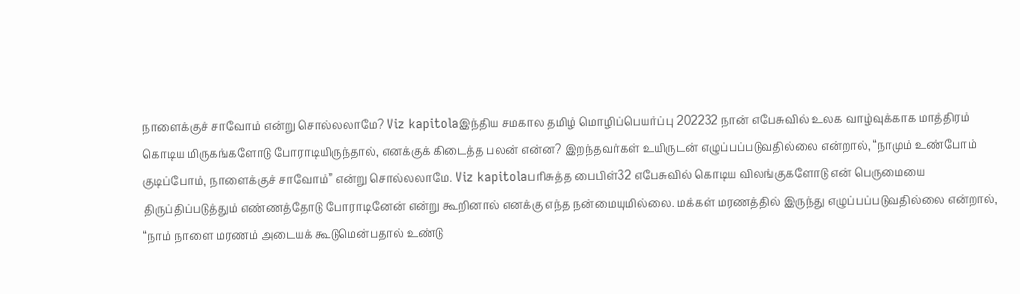நாளைக்குச் சாவோம் என்று சொல்லலாமே? Viz kapitolaஇந்திய சமகால தமிழ் மொழிப்பெயர்ப்பு 202232 நான் எபேசுவில் உலக வாழ்வுக்காக மாத்திரம் கொடிய மிருகங்களோடு போராடியிருந்தால், எனக்குக் கிடைத்த பலன் என்ன? இறந்தவர்கள் உயிருடன் எழுப்பப்படுவதில்லை என்றால், “நாமும் உண்போம் குடிப்போம், நாளைக்குச் சாவோம்” என்று சொல்லலாமே. Viz kapitolaபரிசுத்த பைபிள்32 எபேசுவில் கொடிய விலங்குகளோடு என் பெருமையை திருப்திப்படுத்தும் எண்ணத்தோடு போராடினேன் என்று கூறினால் எனக்கு எந்த நன்மையுமில்லை. மக்கள் மரணத்தில் இருந்து எழுப்பப்படுவதில்லை என்றால், “நாம் நாளை மரணம் அடையக் கூடுமென்பதால் உண்டு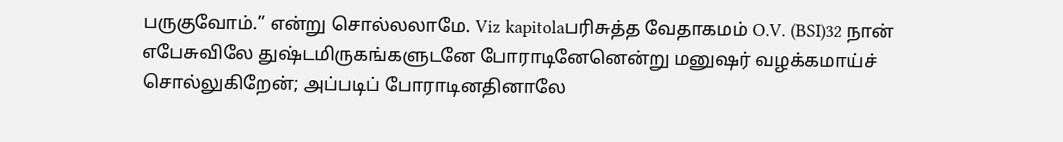பருகுவோம்.” என்று சொல்லலாமே. Viz kapitolaபரிசுத்த வேதாகமம் O.V. (BSI)32 நான் எபேசுவிலே துஷ்டமிருகங்களுடனே போராடினேனென்று மனுஷர் வழக்கமாய்ச் சொல்லுகிறேன்; அப்படிப் போராடினதினாலே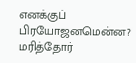எனக்குப் பிரயோஜனமென்ன? மரித்தோர்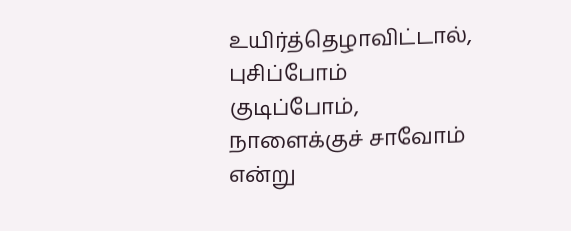உயிர்த்தெழாவிட்டால், புசிப்போம் குடிப்போம், நாளைக்குச் சாவோம் என்று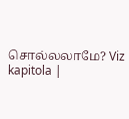சொல்லலாமே? Viz kapitola |